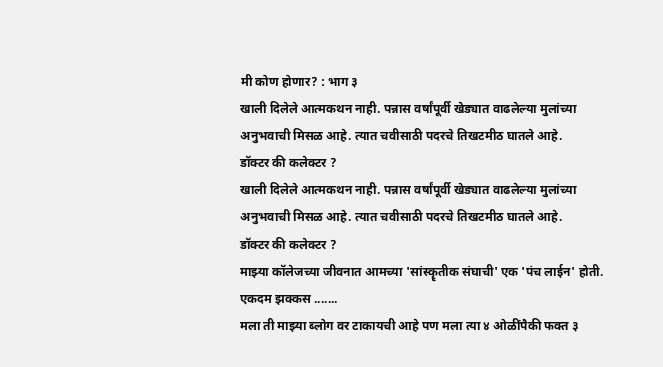मी कोण होणार? : भाग ३
खाली दिलेले आत्मकथन नाही. पन्नास वर्षांपूर्वी खेड्यात वाढलेल्या मुलांच्या अनुभवाची मिसळ आहे. त्यात चवीसाठी पदरचे तिखटमीठ घातले आहे.
डॉक्टर की कलेक्टर ?
खाली दिलेले आत्मकथन नाही. पन्नास वर्षांपूर्वी खेड्यात वाढलेल्या मुलांच्या अनुभवाची मिसळ आहे. त्यात चवीसाठी पदरचे तिखटमीठ घातले आहे.
डॉक्टर की कलेक्टर ?
माझ्या कॉलेजच्या जीवनात आमच्या 'सांस्कॄतीक संघाची' एक 'पंच लाईन' होती. एकदम झक्कस .......
मला ती माझ्या ब्लोग वर टाकायची आहे पण मला त्या ४ ओळींपैकी फक्त ३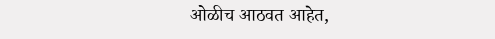ओळीच आठवत आहेत,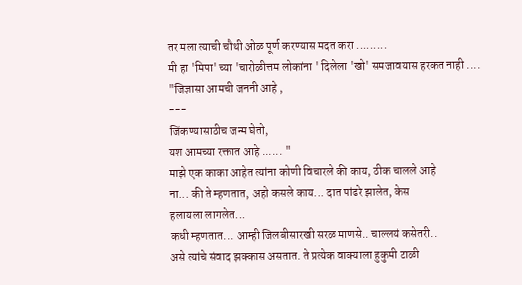तर मला त्याची चौथी ओळ पूर्ण करण्यास मदत करा .........
मी हा 'मिपा' च्या 'चारोळीत्तम लोकांना ' दिलेला 'खो' समजावयास हरकत नाही ....
"जिज्ञासा आमची जननी आहे ,
---
जिंकण्यासाठीच जन्म घेतो,
यश आमच्या रक्तात आहे ...... "
माझे एक काका आहेत त्यांना कोणी विचारले की काय, ठीक चालले आहे
ना... की ते म्हणतात, अहो कसले काय... दात पांढरे झालेत, केस
हलायला लागलेत...
कधी म्हणतात... आम्ही जिलबीसारखी सरळ माणसे.. चाल्लयं कसेतरी..
असे त्यांचे संवाद झक्कास असतात. ते प्रत्येक वाक्याला हुकुमी टाळी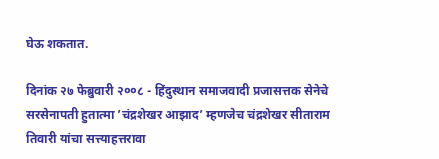घेऊ शकतात.

दिनांक २७ फेब्रुवारी २००८ - हिंदुस्थान समाजवादी प्रजासत्तक सेनेचे सरसेनापती हुतात्मा ’चंद्रशेखर आझाद’ म्हणजेच चंद्रशेखर सीताराम तिवारी यांचा सत्त्याहत्तरावा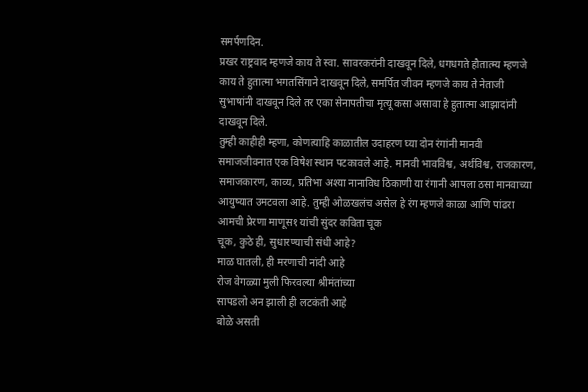समर्पणदिन.
प्रखर राष्ट्रवाद म्हणजे काय ते स्वा. सावरकरांनी दाखवून दिले, धगधगते हौतात्म्य म्हणजे काय ते हुतात्मा भगतसिंगाने दाखवून दिले, समर्पित जीवन म्हणजे काय ते नेताजी सुभाषांनी दाखवून दिले तर एका सेनापतीचा मृत्यू कसा असावा हे हुतात्मा आझादांनी दाखवून दिले.
तुम्ही काहीही म्हणा, कोणत्याहि काळातील उदाहरण घ्या दोन रंगांनी मानवी समाजजीवनात एक विषेश स्थान पटकावले आहे. मानवी भावविश्व, अर्थविश्व, राजकारण, समाजकारण, काव्य, प्रतिभा अश्या नानाविध ठिकाणी या रंगानी आपला ठसा मानवाच्या आयुष्यात उमटवला आहे. तुम्ही ओळखलंच असेल हे रंग म्हणजे काळा आणि पांढरा
आमची प्रेरणा माणूस१ यांची सुंदर कविता चूक
चूक, कुठे ही, सुधारण्याची संधी आहे?
माळ घातली, ही मरणाची नांदी आहे
रोज वेगळ्या मुली फिरवल्या श्रीमंतांच्या
सापडलो अन झाली ही लटकंती आहे
बोळे असती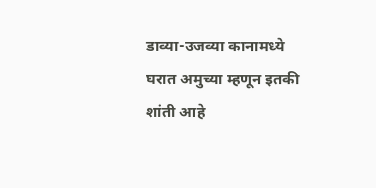डाव्या-उजव्या कानामध्ये
घरात अमुच्या म्हणून इतकी शांती आहे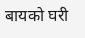बायको घरी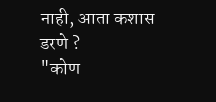नाही, आता कशास डरणे ?
"कोण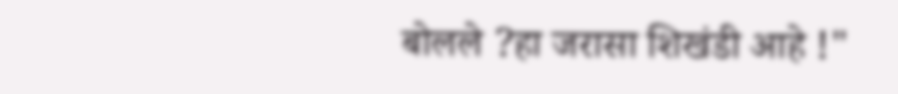बोलले ?हा जरासा शिखंडी आहे !"